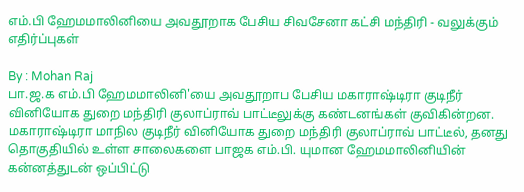எம்.பி ஹேமமாலினியை அவதூறாக பேசிய சிவசேனா கட்சி மந்திரி - வலுக்கும் எதிர்ப்புகள்

By : Mohan Raj
பா.ஜ.க எம்.பி ஹேமமாலினி'யை அவதூறாப பேசிய மகாராஷ்டிரா குடிநீர் வினியோக துறை மந்திரி குலாப்ராவ் பாட்டீலுக்கு கண்டனங்கள் குவிகின்றன.
மகாராஷ்டிரா மாநில குடிநீர் வினியோக துறை மந்திரி குலாப்ராவ் பாட்டீல், தனது தொகுதியில் உள்ள சாலைகளை பாஜக எம்.பி. யுமான ஹேமமாலினியின் கன்னத்துடன் ஒப்பிட்டு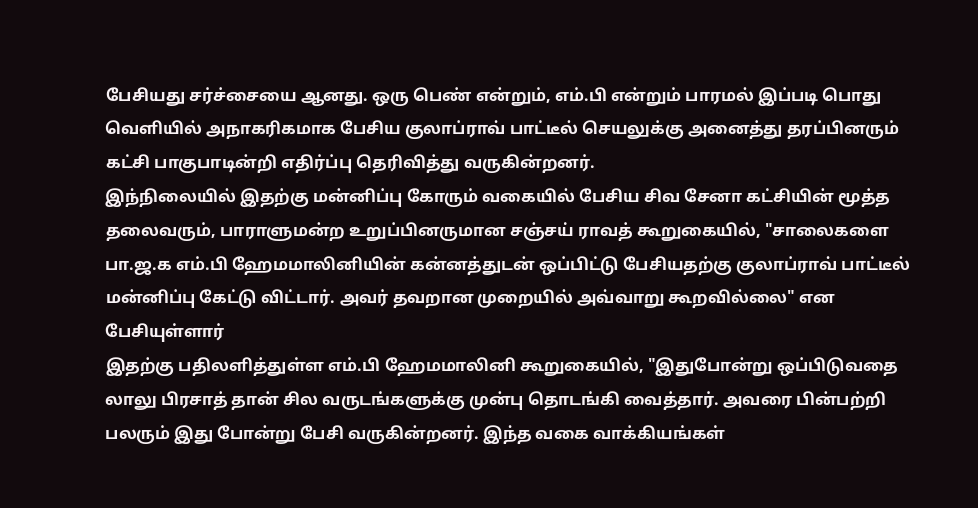பேசியது சர்ச்சையை ஆனது. ஒரு பெண் என்றும், எம்.பி என்றும் பாரமல் இப்படி பொது வெளியில் அநாகரிகமாக பேசிய குலாப்ராவ் பாட்டீல் செயலுக்கு அனைத்து தரப்பினரும் கட்சி பாகுபாடின்றி எதிர்ப்பு தெரிவித்து வருகின்றனர்.
இந்நிலையில் இதற்கு மன்னிப்பு கோரும் வகையில் பேசிய சிவ சேனா கட்சியின் மூத்த தலைவரும், பாராளுமன்ற உறுப்பினருமான சஞ்சய் ராவத் கூறுகையில், "சாலைகளை பா.ஜ.க எம்.பி ஹேமமாலினியின் கன்னத்துடன் ஒப்பிட்டு பேசியதற்கு குலாப்ராவ் பாட்டீல் மன்னிப்பு கேட்டு விட்டார். அவர் தவறான முறையில் அவ்வாறு கூறவில்லை" என பேசியுள்ளார்
இதற்கு பதிலளித்துள்ள எம்.பி ஹேமமாலினி கூறுகையில், "இதுபோன்று ஒப்பிடுவதை லாலு பிரசாத் தான் சில வருடங்களுக்கு முன்பு தொடங்கி வைத்தார். அவரை பின்பற்றி பலரும் இது போன்று பேசி வருகின்றனர். இந்த வகை வாக்கியங்கள்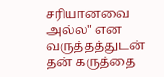சரியானவை அல்ல" என வருத்தத்துடன் தன் கருத்தை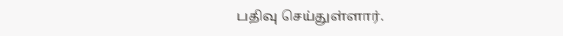பதிவு செய்துள்ளார்.